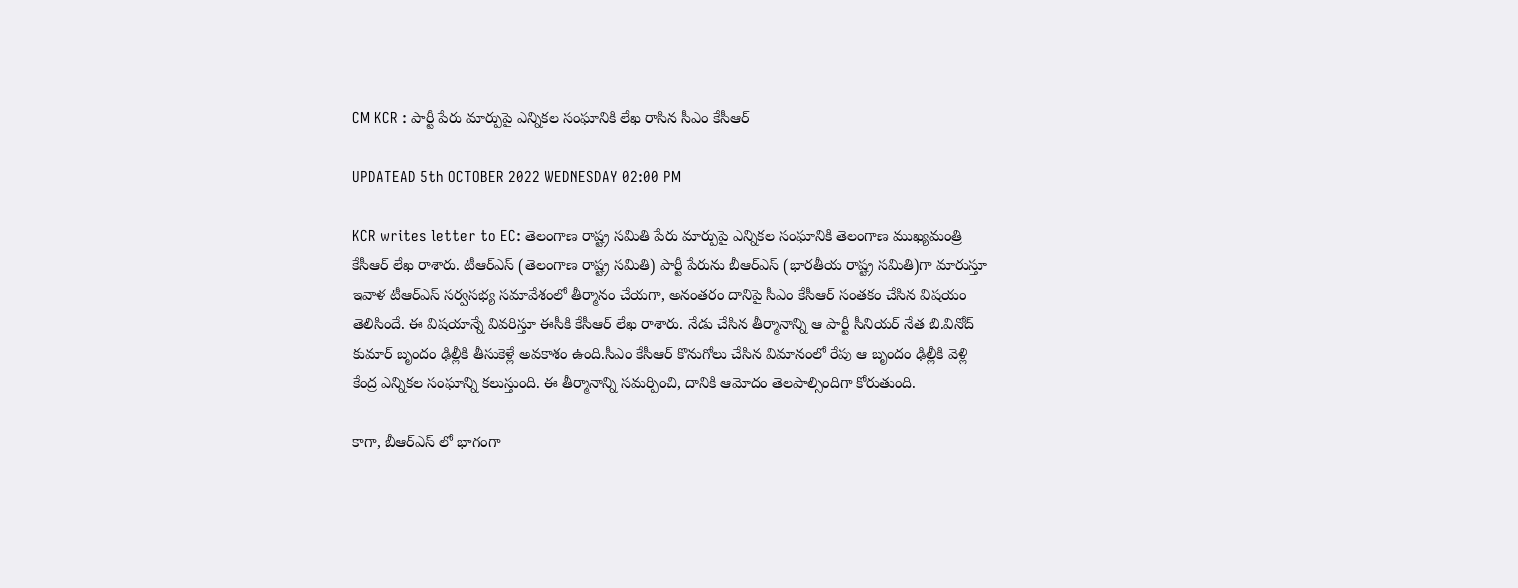CM KCR : పార్టీ పేరు మార్పుపై ఎన్నికల సంఘానికి లేఖ రాసిన సీఎం కేసీఆర్

UPDATEAD 5th OCTOBER 2022 WEDNESDAY 02:00 PM

KCR writes letter to EC: తెలంగాణ రాష్ట్ర సమితి పేరు మార్పుపై ఎన్నికల సంఘానికి తెలంగాణ ముఖ్యమంత్రి కేసీఆర్ లేఖ రాశారు. టీఆర్ఎస్ (తెలంగాణ రాష్ట్ర సమితి) పార్టీ పేరును బీఆర్ఎస్ (భారతీయ రాష్ట్ర సమితి)గా మారుస్తూ ఇవాళ టీఆర్ఎస్ సర్వసభ్య సమావేశంలో తీర్మానం చేయగా, అనంతరం దానిపై సీఎం కేసీఆర్ సంతకం చేసిన విషయం తెలిసిందే. ఈ విషయాన్నే వివరిస్తూ ఈసీకి కేసీఆర్ లేఖ రాశారు. నేడు చేసిన తీర్మానాన్ని ఆ పార్టీ సీనియర్‌ నేత బి.వినోద్‌ కుమార్‌ బృందం ఢిల్లీకి తీసుకెళ్లే అవకాశం ఉంది.సీఎం కేసీఆర్‌ కొనుగోలు చేసిన విమానంలో రేపు ఆ బృందం ఢిల్లీకి వెళ్లి కేంద్ర ఎన్నికల సంఘాన్ని కలుస్తుంది. ఈ తీర్మానాన్ని సమర్పించి, దానికి ఆమోదం తెలపాల్సిందిగా కోరుతుంది.

కాగా, బీఆర్ఎస్ లో భాగంగా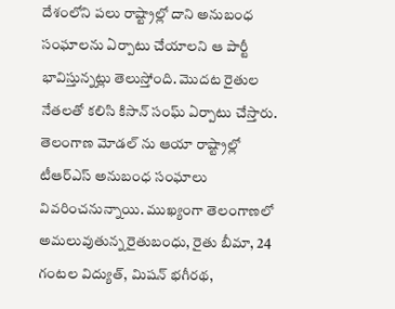దేశంలోని పలు రాష్ట్రాల్లో దాని అనుబంధ సంఘాలను ఏర్పాటు చేయాలని ఆ పార్టీ భావిస్తున్నట్లు తెలుస్తోంది. మొదట రైతుల నేతలతో కలిసి కిసాన్‌ సంఘ్‌ ఏర్పాటు చేస్తారు. తెలంగాణ మోడల్ ను ఆయా రాష్ట్రాల్లో టీఆర్ఎస్ అనుబంధ సంఘాలు వివరించనున్నాయి. ముఖ్యంగా తెలంగాణలో అమలువుతున్న రైతుబంధు, రైతు బీమా, 24 గంటల విద్యుత్‌, మిషన్‌ భగీరథ,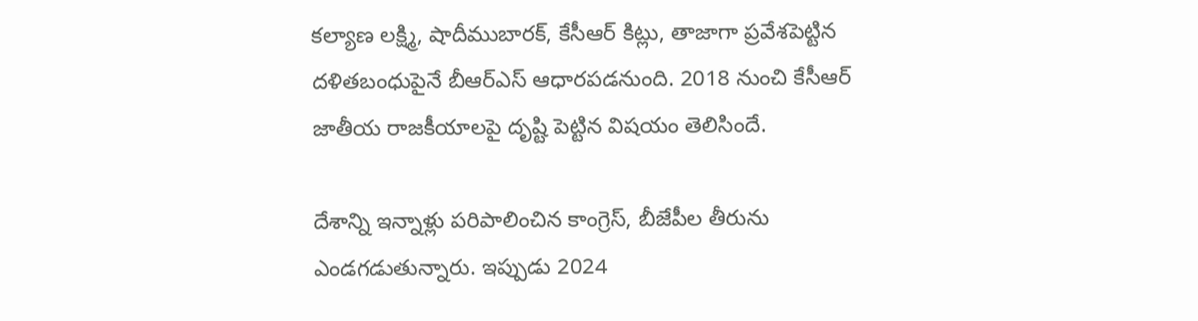కల్యాణ లక్ష్మి, షాదీముబారక్‌, కేసీఆర్‌ కిట్లు, తాజాగా ప్రవేశపెట్టిన దళితబంధుపైనే బీఆర్ఎస్ ఆధారపడనుంది. 2018 నుంచి కేసీఆర్ జాతీయ రాజ‌కీయాల‌పై దృష్టి పెట్టిన విషయం తెలిసిందే.

దేశాన్ని ఇన్నాళ్లు పరిపాలించిన కాంగ్రెస్‌, బీజేపీల తీరును ఎండగడుతున్నారు. ఇప్పుడు 2024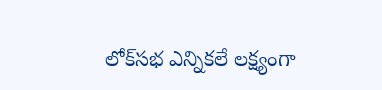లోక్‌స‌భ ఎన్నిక‌లే ల‌క్ష్యంగా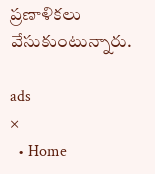ప్ర‌ణాళిక‌లు వేసుకుంటున్నారు.

ads
×
  • Home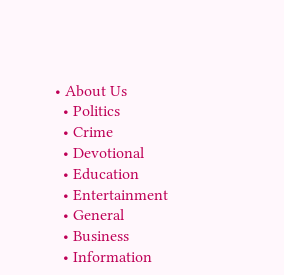• About Us
  • Politics
  • Crime
  • Devotional
  • Education
  • Entertainment
  • General
  • Business
  • Information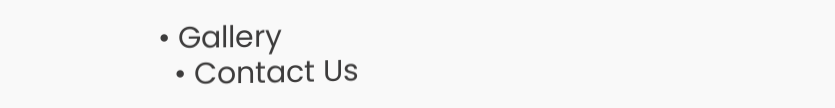• Gallery
  • Contact Us